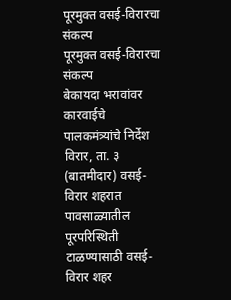पूरमुक्त वसई-विरारचा संकल्प
पूरमुक्त वसई-विरारचा संकल्प
बेकायदा भरावांवर कारवाईचे पालकमंत्र्यांचे निर्देश
विरार, ता. ३ (बातमीदार) वसई-विरार शहरात पावसाळ्यातील पूरपरिस्थिती टाळण्यासाठी वसई-विरार शहर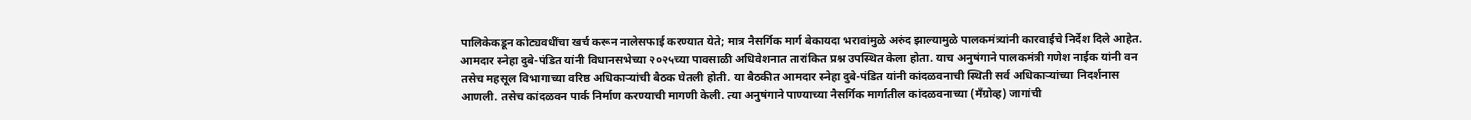पालिकेकडून कोट्यवधींचा खर्च करून नालेसफाई करण्यात येते; मात्र नैसर्गिक मार्ग बेकायदा भरावांमुळे अरुंद झाल्यामुळे पालकमंत्र्यांनी कारवाईचे निर्देश दिले आहेत.
आमदार स्नेहा दुबे-पंडित यांनी विधानसभेच्या २०२५च्या पावसाळी अधिवेशनात तारांकित प्रश्न उपस्थित केला होता. याच अनुषंगाने पालकमंत्री गणेश नाईक यांनी वन तसेच महसूल विभागाच्या वरिष्ठ अधिकाऱ्यांची बैठक घेतली होती. या बैठकीत आमदार स्नेहा दुबे-पंडित यांनी कांदळवनाची स्थिती सर्व अधिकाऱ्यांच्या निदर्शनास आणली. तसेच कांदळवन पार्क निर्माण करण्याची मागणी केली. त्या अनुषंगाने पाण्याच्या नैसर्गिक मार्गातील कांदळवनाच्या (मँग्रोव्ह) जागांची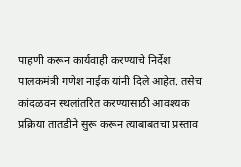पाहणी करून कार्यवाही करण्याचे निर्देश पालकमंत्री गणेश नाईक यांनी दिले आहेत. तसेच कांदळवन स्थलांतरित करण्यासाठी आवश्यक प्रक्रिया तातडीने सुरू करून त्याबाबतचा प्रस्ताव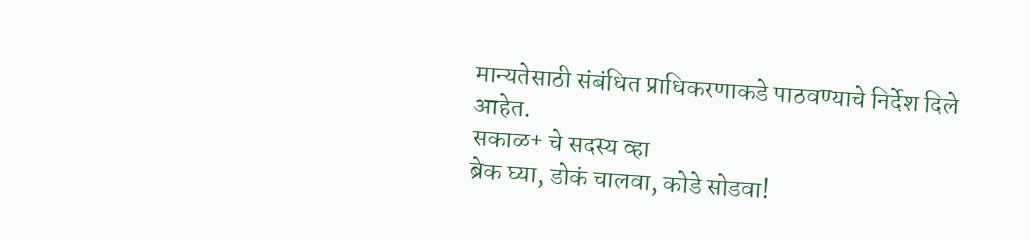मान्यतेसाठी संबंधित प्राधिकरणाकडे पाठवण्याचे निर्देश दिले आहेत.
सकाळ+ चे सदस्य व्हा
ब्रेक घ्या, डोकं चालवा, कोडे सोडवा!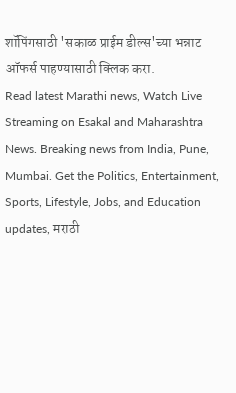शॉपिंगसाठी 'सकाळ प्राईम डील्स'च्या भन्नाट ऑफर्स पाहण्यासाठी क्लिक करा.
Read latest Marathi news, Watch Live Streaming on Esakal and Maharashtra News. Breaking news from India, Pune, Mumbai. Get the Politics, Entertainment, Sports, Lifestyle, Jobs, and Education updates, मराठी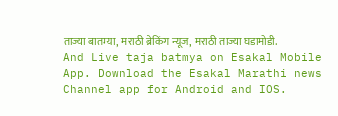ताज्या बातम्या, मराठी ब्रेकिंग न्यूज, मराठी ताज्या घडामोडी. And Live taja batmya on Esakal Mobile App. Download the Esakal Marathi news Channel app for Android and IOS.